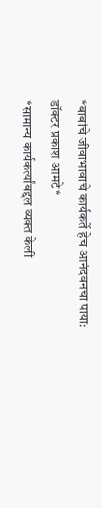*बाबांचे जीवाभावाचे कार्यकर्ते हेच आनंदवनचा पाया: डॉक्टर प्रकाश आमटे*
*सामान्य कार्यकर्त्यांबद्दल व्यक्त केली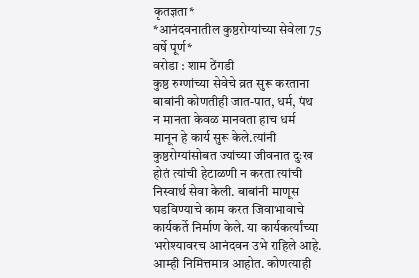कृतज्ञता*
*आनंदवनातील कुष्ठरोग्यांच्या सेवेला 75 वर्षे पूर्ण*
वरोडा : शाम ठेंगडी
कुष्ठ रुग्णांच्या सेवेचे व्रत सुरू करताना बाबांनी कोणतीही जात-पात, धर्म, पंथ न मानता केवळ मानवता हाच धर्म मानून हे कार्य सुरू केले.त्यांनी कुष्ठरोग्यांसोबत ज्यांच्या जीवनात दुःख होतं त्यांची हेटाळणी न करता त्यांची निस्वार्थ सेवा केली. बाबांनी माणूस घडविण्याचे काम करत जिवाभावाचे कार्यकर्ते निर्माण केले. या कार्यकर्त्यांच्या भरोश्यावरच आनंदवन उभे राहिले आहे. आम्ही निमित्तमात्र आहोत. कोणत्याही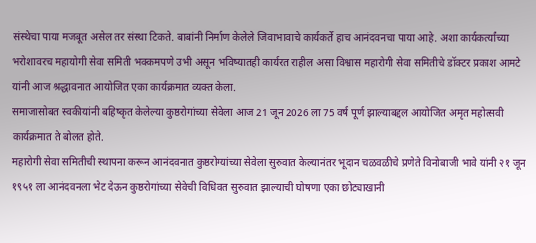संस्थेचा पाया मजबूत असेल तर संस्था टिकते. बाबांनी निर्माण केलेले जिवाभावाचे कार्यकर्ते हाच आनंदवनचा पाया आहे. अशा कार्यकर्त्यांच्या भरोशावरच महायोगी सेवा समिती भक्कमपणे उभी असून भविष्यातही कार्यरत राहील असा विश्वास महारोगी सेवा समितीचे डॉक्टर प्रकाश आमटे यांनी आज श्रद्धावनात आयोजित एका कार्यक्रमात व्यक्त केला.
समाजासोबत स्वकीयांनी बहिष्कृत केलेल्या कुष्ठरोगांच्या सेवेला आज 21 जून 2026 ला 75 वर्ष पूर्ण झाल्याबद्दल आयोजित अमृत महोत्सवी कार्यक्रमात ते बोलत होते.
महारोगी सेवा समितीची स्थापना करून आनंदवनात कुष्ठरोग्यांच्या सेवेला सुरुवात केल्यानंतर भूदान चळवळीचे प्रणेते विनोबाजी भावे यांनी २१ जून १९५१ ला आनंदवनला भेट देऊन कुष्ठरोगांच्या सेवेची विधिवत सुरुवात झाल्याची घोषणा एका छोट्याखानी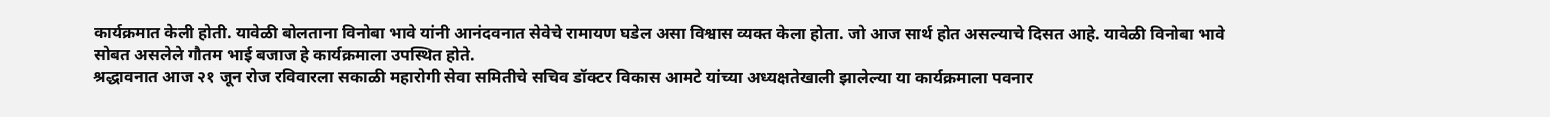कार्यक्रमात केली होती. यावेळी बोलताना विनोबा भावे यांनी आनंदवनात सेवेचे रामायण घडेल असा विश्वास व्यक्त केला होता. जो आज सार्थ होत असल्याचे दिसत आहे. यावेळी विनोबा भावे सोबत असलेले गौतम भाई बजाज हे कार्यक्रमाला उपस्थित होते.
श्रद्धावनात आज २१ जून रोज रविवारला सकाळी महारोगी सेवा समितीचे सचिव डॉक्टर विकास आमटे यांच्या अध्यक्षतेखाली झालेल्या या कार्यक्रमाला पवनार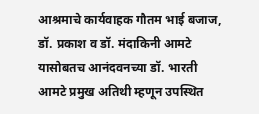आश्रमाचे कार्यवाहक गौतम भाई बजाज, डॉ. प्रकाश व डॉ. मंदाकिनी आमटे यासोबतच आनंदवनच्या डॉ. भारती आमटे प्रमुख अतिथी म्हणून उपस्थित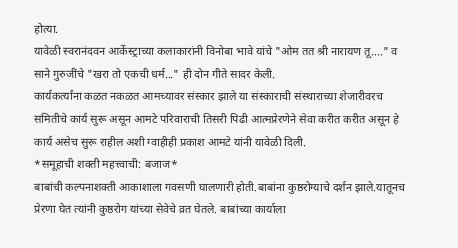होत्या.
यावेळी स्वरानंदवन आर्केस्ट्राच्या कलाकारांनी विनोबा भावे यांचे "ओम तत श्री नारायण तू...." व साने गुरुजींचे "खरा तो एकची धर्म..." ही दोन गीते सादर केली.
कार्यकर्त्यांना कळत नकळत आमच्यावर संस्कार झाले या संस्काराची संस्थाराच्या शेजारीवरच समितीचे कार्य सुरू असून आमटे परिवाराची तिसरी पिढी आत्मप्रेरणेने सेवा करीत करीत असून हे कार्य असेच सुरू राहील अशी ग्वाहीही प्रकाश आमटे यांनी यावेळी दिली.
*समूहाची शक्ती महत्त्वाची: बजाज*
बाबांची कल्पनाशक्ती आकाशाला गवसणी घालणारी होती.बाबांना कुष्ठरोग्याचे दर्शन झाले.यातूनच प्रेरणा घेत त्यांनी कुष्ठरोग यांच्या सेवेचे व्रत घेतले. बाबांच्या कार्याला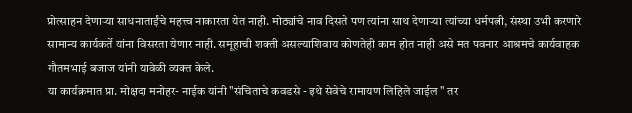प्रोत्साहन देणाऱ्या साधनाताईंचे महत्त्व नाकारता येत नाही. मोठ्यांचे नाव दिसते पण त्यांना साथ देणाऱ्या त्यांच्या धर्मपत्नी, संस्था उभी करणारे सामान्य कार्यकर्ते यांना विसरता येणार नाही. समूहाची शक्ती असल्याशिवाय कोणतेही काम होत नाही असे मत पवनार आश्रमचे कार्यवाहक गौतमभाई बजाज यांनी यावेळी व्यक्त केले.
या कार्यक्रमात प्रा. मोक्षदा मनोहर- नाईक यांनी "संचिताचे कवडसे - इथे सेवेचे रामायण लिहिले जाईल " तर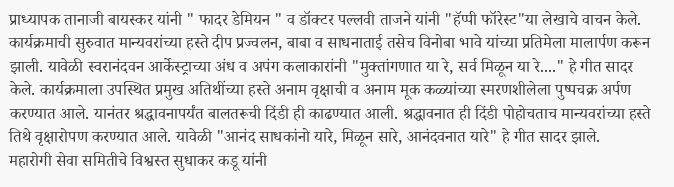प्राध्यापक तानाजी बायस्कर यांनी " फादर डेमियन " व डॉक्टर पल्लवी ताजने यांनी "हॅप्पी फॉरेस्ट"या लेखाचे वाचन केले.
कार्यक्रमाची सुरुवात मान्यवरांच्या हस्ते दीप प्रज्वलन, बाबा व साधनाताई तसेच विनोबा भावे यांच्या प्रतिमेला मालार्पण करून झाली. यावेळी स्वरानंदवन आर्केस्ट्राच्या अंध व अपंग कलाकारांनी "मुक्तांगणात या रे, सर्व मिळून या रे...." हे गीत सादर केले. कार्यक्रमाला उपस्थित प्रमुख अतिथींच्या हस्ते अनाम वृक्षाची व अनाम मूक कळ्यांच्या स्मरणशीलेला पुष्पचक्र अर्पण करण्यात आले. यानंतर श्रद्धावनापर्यंत बालतरूची दिंडी ही काढण्यात आली. श्रद्धावनात ही दिंडी पोहोचताच मान्यवरांच्या हस्ते तिथे वृक्षारोपण करण्यात आले. यावेळी "आनंद साधकांनो यारे, मिळून सारे, आनंदवनात यारे" हे गीत सादर झाले.
महारोगी सेवा समितीचे विश्वस्त सुधाकर कडू यांनी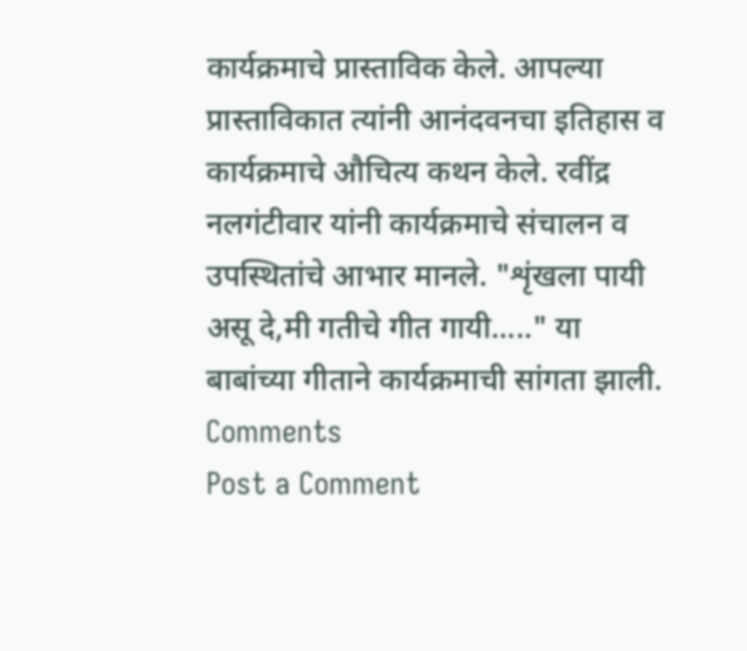कार्यक्रमाचे प्रास्ताविक केले. आपल्या प्रास्ताविकात त्यांनी आनंदवनचा इतिहास व कार्यक्रमाचे औचित्य कथन केले. रवींद्र नलगंटीवार यांनी कार्यक्रमाचे संचालन व उपस्थितांचे आभार मानले. "शृंखला पायी असू दे,मी गतीचे गीत गायी....." या बाबांच्या गीताने कार्यक्रमाची सांगता झाली.
Comments
Post a Comment